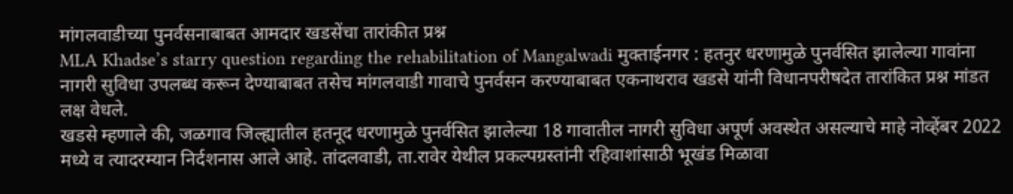मांगलवाडीच्या पुनर्वसनाबाबत आमदार खडसेंचा तारांकीत प्रश्न
MLA Khadse’s starry question regarding the rehabilitation of Mangalwadi मुक्ताईनगर : हतनुर धरणामुळे पुनर्वसित झालेल्या गावांना नागरी सुविधा उपलब्ध करून देण्याबाबत तसेच मांगलवाडी गावाचे पुनर्वसन करण्याबाबत एकनाथराव खडसे यांनी विधानपरीषदेत तारांकित प्रश्न मांडत लक्ष वेधले.
खडसे म्हणाले की, जळगाव जिल्ह्यातील हतनूद धरणामुळे पुनर्वसित झालेल्या 18 गावातील नागरी सुविधा अपूर्ण अवस्थेत असल्याचे माहे नोव्हेंबर 2022 मध्ये व त्यादरम्यान निर्दशनास आले आहे. तांदलवाडी, ता.रावेर येथील प्रकल्पग्रस्तांनी रहिवाशांसाठी भूखंड मिळावा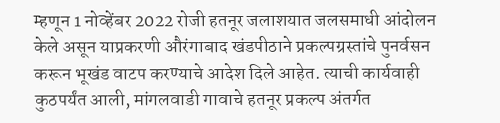म्हणून 1 नोव्हेंबर 2022 रोजी हतनूर जलाशयात जलसमाधी आंदोलन केले असून याप्रकरणी औरंगाबाद खंडपीठाने प्रकल्पग्रस्तांचे पुनर्वसन करून भूखंड वाटप करण्याचे आदेश दिले आहेत. त्याची कार्यवाही कुठपर्यंत आली, मांगलवाडी गावाचे हतनूर प्रकल्प अंतर्गत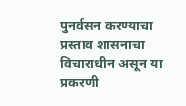पुनर्वसन करण्याचा प्रस्ताव शासनाचा विचाराधीन असून या प्रकरणी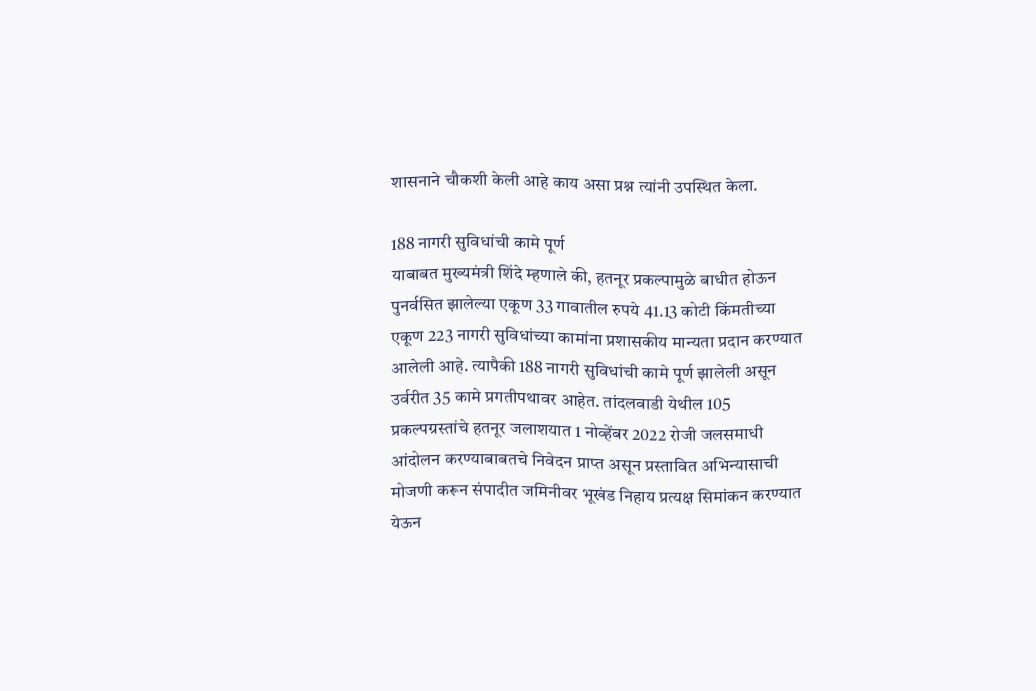शासनाने चौकशी केली आहे काय असा प्रश्न त्यांनी उपस्थित केला.

188 नागरी सुविधांची कामे पूर्ण
याबाबत मुख्यमंत्री शिंदे म्हणाले की, हतनूर प्रकल्पामुळे बाधीत होऊन पुनर्वसित झालेल्या एकूण 33 गावातील रुपये 41.13 कोटी किंमतीच्या एकूण 223 नागरी सुविधांच्या कामांना प्रशासकीय मान्यता प्रदान करण्यात आलेली आहे. त्यापैकी 188 नागरी सुविधांची कामे पूर्ण झालेली असून उर्वरीत 35 कामे प्रगतीपथावर आहेत. तांदलवाडी येथील 105 प्रकल्पग्रस्तांचे हतनूर जलाशयात 1 नोव्हेंबर 2022 रोजी जलसमाधी आंदोलन करण्याबाबतचे निवेदन प्राप्त असून प्रस्तावित अभिन्यासाची मोजणी करून संपादीत जमिनीवर भूखंड निहाय प्रत्यक्ष सिमांकन करण्यात येऊन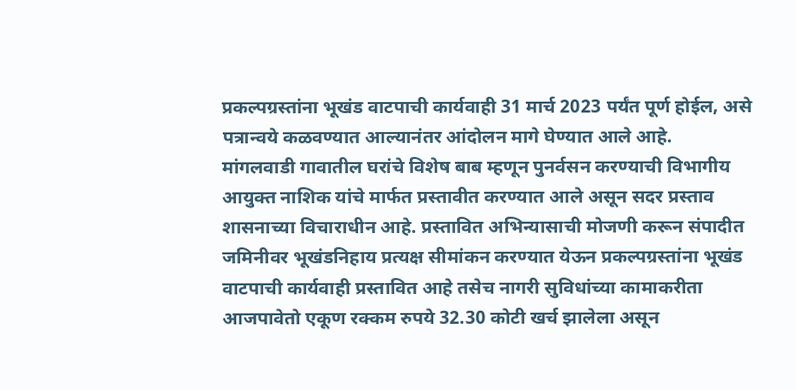प्रकल्पग्रस्तांना भूखंड वाटपाची कार्यवाही 31 मार्च 2023 पर्यंत पूर्ण होईल, असे पत्रान्वये कळवण्यात आल्यानंतर आंदोलन मागे घेण्यात आले आहे.
मांगलवाडी गावातील घरांचे विशेष बाब म्हणून पुनर्वसन करण्याची विभागीय आयुक्त नाशिक यांचे मार्फत प्रस्तावीत करण्यात आले असून सदर प्रस्ताव शासनाच्या विचाराधीन आहे. प्रस्तावित अभिन्यासाची मोजणी करून संपादीत जमिनीवर भूखंडनिहाय प्रत्यक्ष सीमांकन करण्यात येऊन प्रकल्पग्रस्तांना भूखंड वाटपाची कार्यवाही प्रस्तावित आहे तसेच नागरी सुविधांच्या कामाकरीता आजपावेतो एकूण रक्कम रुपये 32.30 कोटी खर्च झालेला असून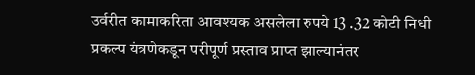उर्वरीत कामाकरिता आवश्यक असलेला रुपये 13 .32 कोटी निधी प्रकल्प यंत्रणेकडून परीपूर्ण प्रस्ताव प्राप्त झाल्यानंतर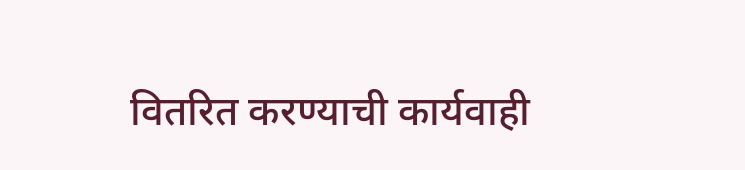वितरित करण्याची कार्यवाही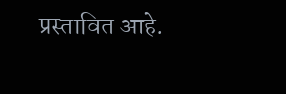प्रस्तावित आहे.